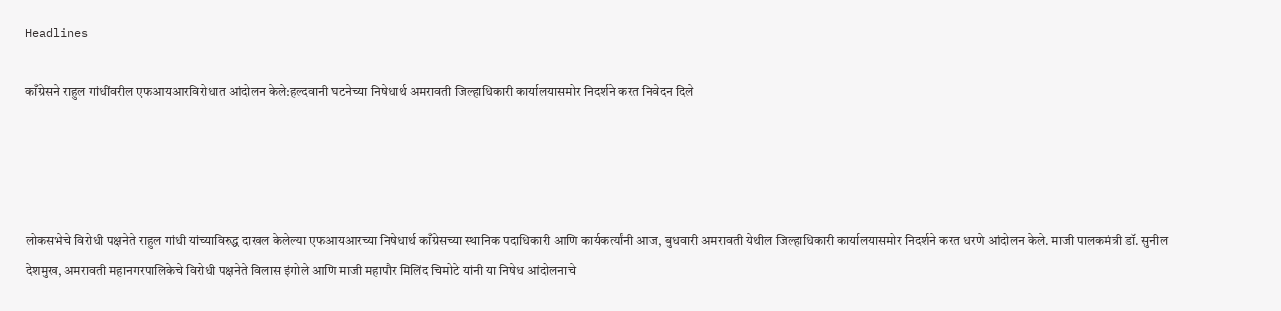Headlines

काँग्रेसने राहुल गांधींवरील एफआयआरविरोधात आंदोलन केले:हल्दवानी घटनेच्या निषेधार्थ अमरावती जिल्हाधिकारी कार्यालयासमोर निदर्शने करत निवेदन दिले




लोकसभेचे विरोधी पक्षनेते राहुल गांधी यांच्याविरुद्ध दाखल केलेल्या एफआयआरच्या निषेधार्थ काँग्रेसच्या स्थानिक पदाधिकारी आणि कार्यकर्त्यांनी आज, बुधवारी अमरावती येथील जिल्हाधिकारी कार्यालयासमोर निदर्शने करत धरणे आंदोलन केले. माजी पालकमंत्री डॉ. सुनील देशमुख, अमरावती महानगरपालिकेचे विरोधी पक्षनेते विलास इंगोले आणि माजी महापौर मिलिंद चिमोटे यांनी या निषेध आंदोलनाचे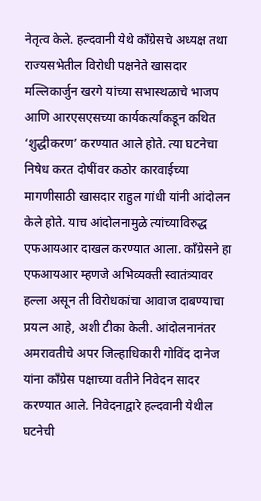नेतृत्व केले. हल्दवानी येथे काँग्रेसचे अध्यक्ष तथा राज्यसभेतील विरोधी पक्षनेते खासदार मल्लिकार्जुन खरगे यांच्या सभास्थळाचे भाजप आणि आरएसएसच्या कार्यकर्त्यांकडून कथित ‘शुद्धीकरण’ करण्यात आले होते. त्या घटनेचा निषेध करत दोषींवर कठोर कारवाईच्या मागणीसाठी खासदार राहुल गांधी यांनी आंदोलन केले होते. याच आंदोलनामुळे त्यांच्याविरुद्ध एफआयआर दाखल करण्यात आला. काँग्रेसने हा एफआयआर म्हणजे अभिव्यक्ती स्वातंत्र्यावर हल्ला असून ती विरोधकांचा आवाज दाबण्याचा प्रयत्न आहे, अशी टीका केली. आंदोलनानंतर अमरावतीचे अपर जिल्हाधिकारी गोविंद दानेज यांना काँग्रेस पक्षाच्या वतीने निवेदन सादर करण्यात आले. निवेदनाद्वारे हल्दवानी येथील घटनेची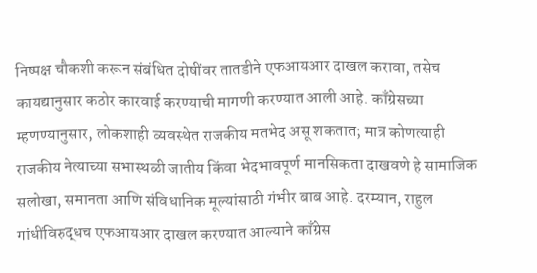निष्पक्ष चौकशी करून संबंधित दोषींवर तातडीने एफआयआर दाखल करावा, तसेच कायद्यानुसार कठोर कारवाई करण्याची मागणी करण्यात आली आहे. काँग्रेसच्या म्हणण्यानुसार, लोकशाही व्यवस्थेत राजकीय मतभेद असू शकतात; मात्र कोणत्याही राजकीय नेत्याच्या सभास्थळी जातीय किंवा भेदभावपूर्ण मानसिकता दाखवणे हे सामाजिक सलोखा, समानता आणि संविधानिक मूल्यांसाठी गंभीर बाब आहे. दरम्यान, राहुल गांधींविरुद्धच एफआयआर दाखल करण्यात आल्याने काँग्रेस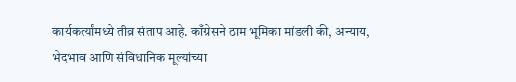कार्यकर्त्यांमध्ये तीव्र संताप आहे. काँग्रेसने ठाम भूमिका मांडली की, अन्याय, भेदभाव आणि संविधानिक मूल्यांच्या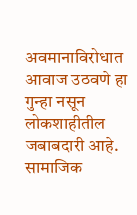अवमानाविरोधात आवाज उठवणे हा गुन्हा नसून लोकशाहीतील जबाबदारी आहे. सामाजिक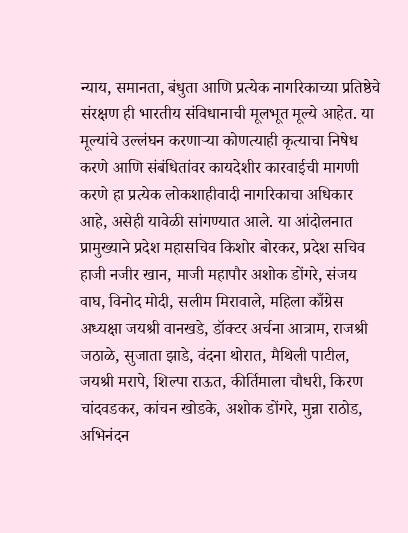न्याय, समानता, बंधुता आणि प्रत्येक नागरिकाच्या प्रतिष्ठेचे संरक्षण ही भारतीय संविधानाची मूलभूत मूल्ये आहेत. या मूल्यांचे उल्लंघन करणाऱ्या कोणत्याही कृत्याचा निषेध करणे आणि संबंधितांवर कायदेशीर कारवाईची मागणी करणे हा प्रत्येक लोकशाहीवादी नागरिकाचा अधिकार आहे, असेही यावेळी सांगण्यात आले. या आंदोलनात प्रामुख्याने प्रदेश महासचिव किशोर बोरकर, प्रदेश सचिव हाजी नजीर खान, माजी महापौर अशोक डोंगरे, संजय वाघ, विनोद मोदी, सलीम मिरावाले, महिला काँग्रेस अध्यक्षा जयश्री वानखडे, डॉक्टर अर्चना आत्राम, राजश्री जठाळे, सुजाता झाडे, वंदना थोरात, मैथिली पाटील, जयश्री मरापे, शिल्पा राऊत, कीर्तिमाला चौधरी, किरण चांदवडकर, कांचन खोडके, अशोक डोंगरे, मुन्ना राठोड, अभिनंदन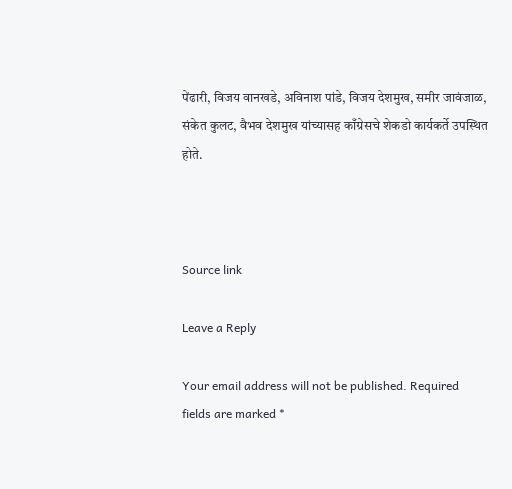पेंढारी, विजय वानखडे, अविनाश पांडे, विजय देशमुख, समीर जावंजाळ, संकेत कुलट, वैभव देशमुख यांच्यासह काँग्रेसचे शेकडो कार्यकर्ते उपस्थित होते.



Source link

Leave a Reply

Your email address will not be published. Required fields are marked *